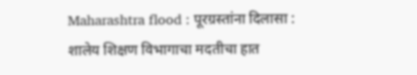Maharashtra flood : पूरग्रस्तांना दिलासा : शालेय शिक्षण विभागाचा मदतीचा हात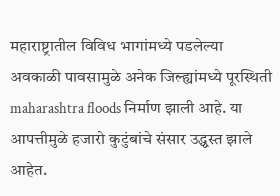महाराष्ट्रातील विविध भागांमध्ये पडलेल्या अवकाळी पावसामुळे अनेक जिल्ह्यांमध्ये पूरस्थिती  maharashtra floods निर्माण झाली आहे. या आपत्तीमुळे हजारो कुटुंबांचे संसार उद्ध्वस्त झाले आहेत.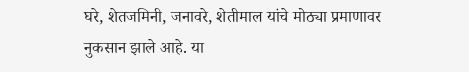घरे, शेतजमिनी, जनावरे, शेतीमाल यांचे मोठ्या प्रमाणावर नुकसान झाले आहे. या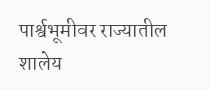पार्श्वभूमीवर राज्यातील शालेय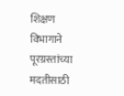शिक्षण विभागाने पूरग्रस्तांच्या मदतीसाठी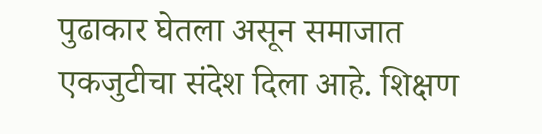पुढाकार घेतला असून समाजात एकजुटीचा संदेश दिला आहे. शिक्षण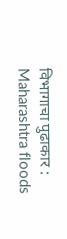विभागाचा पुढाकार : Maharashtra floods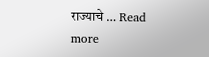राज्याचे … Read more